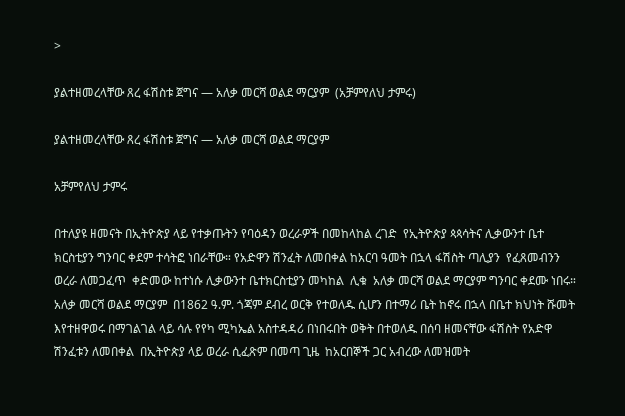>

ያልተዘመረላቸው ጸረ ፋሽስቱ ጀግና — አለቃ መርሻ ወልደ ማርያም  (አቻምየለህ ታምሩ)

ያልተዘመረላቸው ጸረ ፋሽስቱ ጀግና — አለቃ መርሻ ወልደ ማርያም

አቻምየለህ ታምሩ

በተለያዩ ዘመናት በኢትዮጵያ ላይ የተቃጡትን የባዕዳን ወረራዎች በመከላከል ረገድ  የኢትዮጵያ ጳጳሳትና ሊቃውንተ ቤተ ክርስቲያን ግንባር ቀደም ተሳትፎ ነበራቸው። የአድዋን ሽንፈት ለመበቀል ከአርባ ዓመት በኋላ ፋሽስት ጣሊያን  የፈጸመብንን ወረራ ለመጋፈጥ  ቀድመው ከተነሱ ሊቃውንተ ቤተክርስቲያን መካከል  ሊቁ  አለቃ መርሻ ወልደ ማርያም ግንባር ቀደሙ ነበሩ።
አለቃ መርሻ ወልደ ማርያም  በ1862 ዓ.ም. ጎጃም ደብረ ወርቅ የተወለዱ ሲሆን በተማሪ ቤት ከኖሩ በኋላ በቤተ ክህነት ሹመት እየተዘዋወሩ በማገልገል ላይ ሳሉ የየካ ሚካኤል አስተዳዳሪ በነበሩበት ወቅት በተወለዱ በሰባ ዘመናቸው ፋሽስት የአድዋ ሽንፈቱን ለመበቀል  በኢትዮጵያ ላይ ወረራ ሲፈጽም በመጣ ጊዜ  ከአርበኞች ጋር አብረው ለመዝመት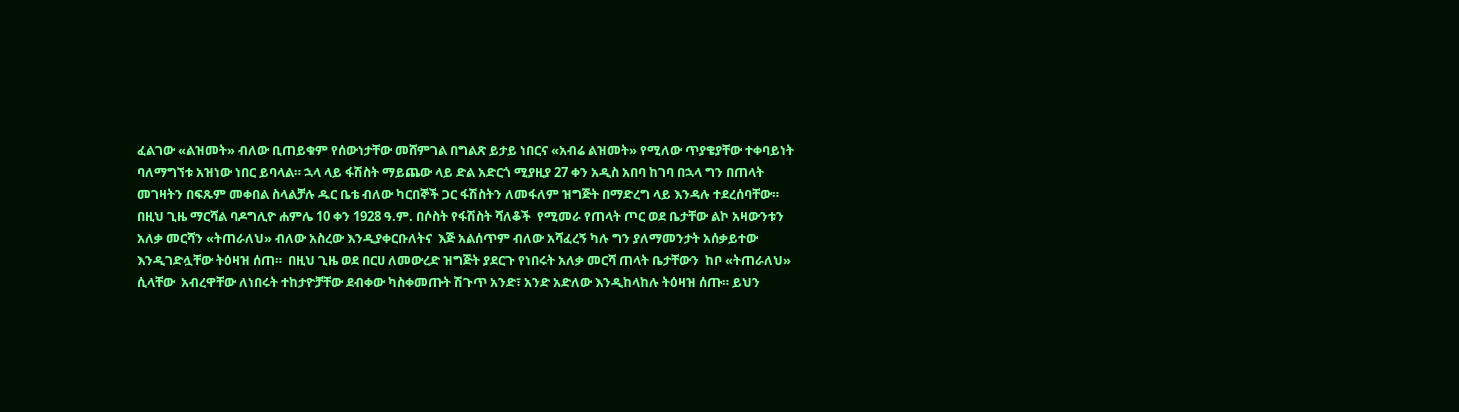ፈልገው «ልዝመት» ብለው ቢጠይቁም የሰውነታቸው መሸምገል በግልጽ ይታይ ነበርና «አብሬ ልዝመት» የሚለው ጥያቄያቸው ተቀባይነት ባለማግኘቱ አዝነው ነበር ይባላል። ኋላ ላይ ፋሽስት ማይጨው ላይ ድል አድርጎ ሚያዚያ 27 ቀን አዲስ አበባ ከገባ በኋላ ግን በጠላት መገዛትን በፍጹም መቀበል ስላልቻሉ ዱር ቤቴ ብለው ካርበኞች ጋር ፋሽስትን ለመፋለም ዝግጅት በማድረግ ላይ እንዳሉ ተደረሰባቸው።
በዚህ ጊዜ ማርሻል ባዶግሊዮ ሐምሌ 10 ቀን 1928 ዓ.ም. በሶስት የፋሽስት ሻለቆች  የሚመራ የጠላት ጦር ወደ ቤታቸው ልኮ አዛውንቱን አለቃ መርሻን «ትጠራለህ» ብለው አስረው እንዲያቀርቡለትና  እጅ አልሰጥም ብለው አሻፈረኝ ካሉ ግን ያለማመንታት አሰቃይተው እንዲገድሏቸው ትዕዛዝ ሰጠ።  በዚህ ጊዜ ወደ በርሀ ለመውረድ ዝግጅት ያደርጉ የነበሩት አለቃ መርሻ ጠላት ቤታቸውን  ከቦ «ትጠራለህ» ሲላቸው  አብረዋቸው ለነበሩት ተከታዮቻቸው ደብቀው ካስቀመጡት ሽጉጥ አንድ፣ አንድ አድለው እንዲከላከሉ ትዕዛዝ ሰጡ። ይህን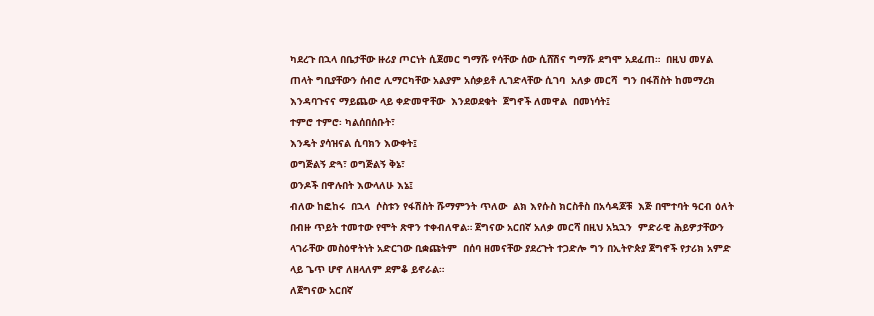ካደረጉ በኋላ በቤታቸው ዙሪያ ጦርነት ሲጀመር ግማሹ የሳቸው ሰው ሲሸሽና ግማሹ ደግሞ አደፈጠ።  በዚህ መሃል ጠላት ግቢያቸውን ሰብሮ ሊማርካቸው አልያም አሰቃይቶ ሊገድላቸው ሲገባ  አለቃ መርሻ  ግን በፋሽስት ከመማረክ እንዳባጉናና ማይጨው ላይ ቀድመዋቸው  እንደወደቁት  ጀግኖች ለመዋል  በመነሳት፤
ተምሮ ተምሮ፡ ካልሰበሰቡት፣
እንዴት ያሳዝናል ሲባክን እውቀት፤
ወግጅልኝ ድጓ፣ ወግጅልኝ ቅኔ፣
ወንዶች በዋሉበት እውላለሁ እኔ፤
ብለው ከፎከሩ  በኋላ  ሶስቱን የፋሽስት ሹማምንት ጥለው  ልክ እየሱስ ክርስቶስ በአሳዳጆቹ  እጅ በሞተባት ዓርብ ዕለት በብዙ ጥይት ተመተው የሞት ጽዋን ተቀብለዋል። ጀግናው አርበኛ አለቃ መርሻ በዚህ አኳኋን  ምድራዊ ሕይዎታቸውን ላገራቸው መስዕዋትነት አድርገው ቢቋጩትም  በሰባ ዘመናቸው ያደረጉት ተጋድሎ ግን በኢትዮጵያ ጀግኖች የታሪክ አምድ ላይ ጌጥ ሆኖ ለዘላለም ደምቆ ይኖራል።
ለጀግናው አርበኛ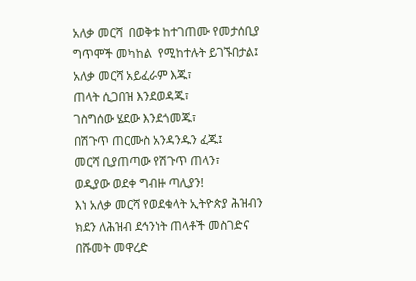አለቃ መርሻ  በወቅቱ ከተገጠሙ የመታሰቢያ ግጥሞች መካከል  የሚከተሉት ይገኙበታል፤
አለቃ መርሻ አይፈራም እጁ፣
ጠላት ሲጋበዝ እንደወዳጁ፣
ገስግሰው ሄደው እንደጎመጁ፣
በሽጉጥ ጠርሙስ አንዳንዱን ፈጁ፤
መርሻ ቢያጠጣው የሽጉጥ ጠላን፣
ወዲያው ወደቀ ግብዙ ጣሊያን!
እነ አለቃ መርሻ የወደቁላት ኢትዮጵያ ሕዝብን ክደን ለሕዝብ ደኅንነት ጠላቶች መስገድና በሹመት መዋረድ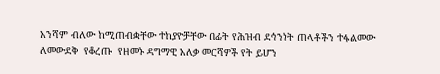አንሻም ብለው ከሚጠብቋቸው ተከያዮቻቸው በፊት የሕዝብ ደኅንነት ጠላቶችን ተፋልመው ለመውደቅ  የቆረጡ  የዘመኑ ዳግማዊ አለቃ መርሻዎች የት ይሆን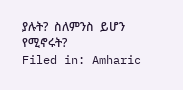ያሉት?  ስለምንስ  ይሆን የሚኖሩት?
Filed in: Amharic